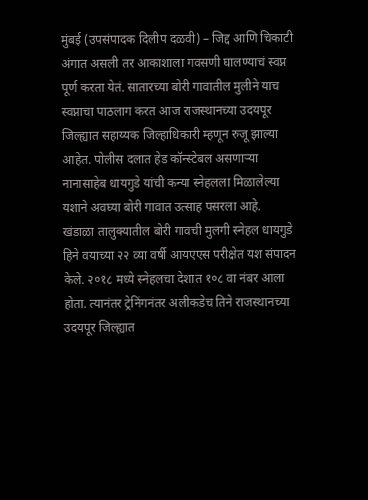मुंबई (उपसंपादक दिलीप दळवी) – जिद्द आणि चिकाटी अंगात असली तर आकाशाला गवसणी घालण्याचं स्वप्न पूर्ण करता येतं. सातारच्या बोरी गावातील मुलीने याच स्वप्नाचा पाठलाग करत आज राजस्थानच्या उदयपूर जिल्ह्यात सहाय्यक जिल्हाधिकारी म्हणून रुजू झाल्या आहेत. पोलीस दलात हेड कॉन्स्टेबल असणाऱ्या नानासाहेब धायगुडे यांची कन्या स्नेहलला मिळालेल्या यशाने अवघ्या बोरी गावात उत्साह पसरला आहे.
खंडाळा तालुक्यातील बोरी गावची मुलगी स्नेहल धायगुडे हिने वयाच्या २२ व्या वर्षी आयएएस परीक्षेत यश संपादन केले. २०१८ मध्ये स्नेहलचा देशात १०८ वा नंबर आला होता. त्यानंतर ट्रेनिंगनंतर अलीकडेच तिने राजस्थानच्या उदयपूर जिल्ह्यात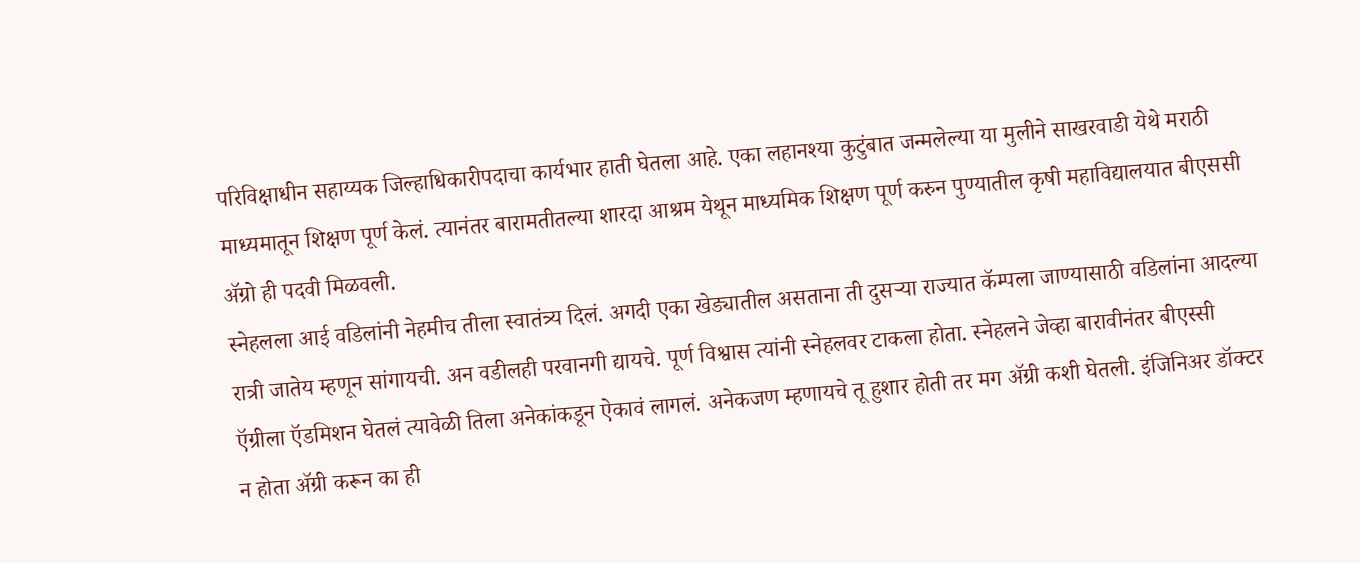परिविक्षाधीन सहाय्यक जिल्हाधिकारीपदाचा कार्यभार हाती घेतला आहे. एका लहानश्या कुटुंबात जन्मलेल्या या मुलीने साखरवाडी येथे मराठी माध्यमातून शिक्षण पूर्ण केलं. त्यानंतर बारामतीतल्या शारदा आश्रम येथून माध्यमिक शिक्षण पूर्ण करुन पुण्यातील कृषी महाविद्यालयात बीएससी ॲग्रो ही पदवी मिळवली.
स्नेहलला आई वडिलांनी नेहमीच तीला स्वातंत्र्य दिलं. अगदी एका खेड्यातील असताना ती दुसऱ्या राज्यात कॅम्पला जाण्यासाठी वडिलांना आदल्या रात्री जातेय म्हणून सांगायची. अन वडीलही परवानगी द्यायचे. पूर्ण विश्वास त्यांनी स्नेहलवर टाकला होता. स्नेहलने जेव्हा बारावीनंतर बीएस्सी ऍग्रीला ऍडमिशन घेतलं त्यावेळी तिला अनेकांकडून ऐकावं लागलं. अनेकजण म्हणायचे तू हुशार होती तर मग ॲग्री कशी घेतली. इंजिनिअर डॉक्टर न होता ॲग्री करून का ही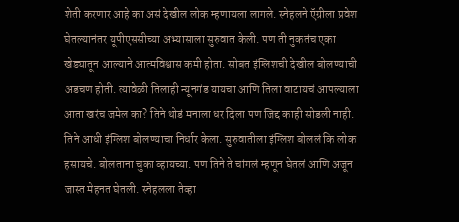शेती करणार आहे का असं देखील लोक म्हणायला लागले. स्नेहलने ऍग्रीला प्रवेश घेतल्यानंतर यूपीएससीच्या अभ्यासाला सुरुवात केली. पण ती नुकतंच एका खेड्यातून आल्याने आत्मविश्वास कमी होता. सोबत इंग्लिशची देखील बोलण्याची अडचण होती. त्यावेळी तिलाही न्यूनगंड यायचा आणि तिला वाटायचं आपल्याला आता खरंच जमेल का? तिने थोडं मनाला धर दिला पण जिद्द काही सोडली नाही. तिने आधी इंग्लिश बोलण्याचा निर्धार केला. सुरुवातीला इंग्लिश बोललं कि लोक हसायचे. बोलताना चुका व्हायच्या. पण तिने ते चांगलं म्हणून घेतलं आणि अजून जास्त मेहनत घेतली. स्नेहलला तेव्हा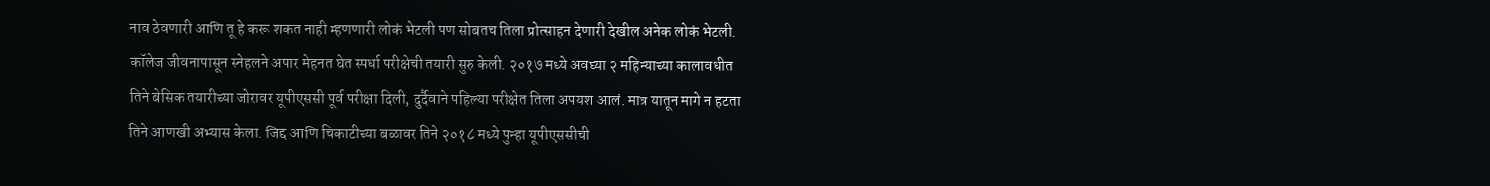नाव ठेवणारी आणि तू हे करू शकत नाही म्हणणारी लोकं भेटली पण सोबतच तिला प्रोत्साहन देणारी देखील अनेक लोकं भेटली.
कॉलेज जीवनापासून स्नेहलने अपार मेहनत घेत स्पर्धा परीक्षेची तयारी सुरु केली. २०१७ मध्ये अवघ्या २ महिन्याच्या कालावधीत तिने बेसिक तयारीच्या जोरावर यूपीएससी पूर्व परीक्षा दिली, दुर्दैवाने पहिल्या परीक्षेत तिला अपयश आलं. मात्र यातून मागे न हटता तिने आणखी अभ्यास केला. जिद्द आणि चिकाटीच्या बळावर तिने २०१८ मध्ये पुन्हा यूपीएससीची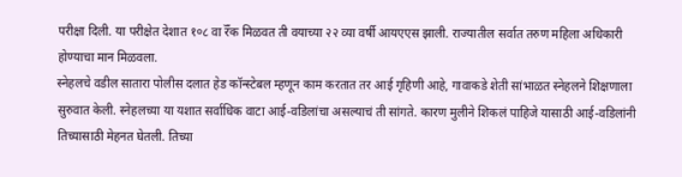परीक्षा दिली. या परीक्षेत देशात १०८ वा रॅँक मिळवत ती वयाच्या २२ व्या वर्षी आयएएस झाली. राज्यातील सर्वात तरुण महिला अधिकारी होण्याचा मान मिळवला.
स्नेहलचे वडील सातारा पोलीस दलात हेड कॉन्स्टेबल म्हणून काम करतात तर आई गृहिणी आहे, गावाकडे शेती सांभाळत स्नेहलने शिक्षणाला सुरुवात केली. स्नेहलच्या या यशात सर्वाधिक वाटा आई-वडिलांचा असल्याचं ती सांगते. कारण मुलीने शिकलं पाहिजे यासाठी आई-वडिलांनी तिच्यासाठी मेहनत घेतली. तिच्या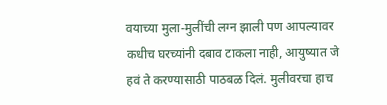वयाच्या मुला-मुलींची लग्न झाली पण आपल्यावर कधीच घरच्यांनी दबाव टाकला नाही, आयुष्यात जे हवं ते करण्यासाठी पाठबळ दिलं. मुलीवरचा हाच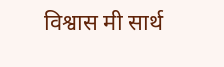विश्वास मी सार्थ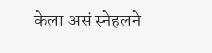केला असं स्नेहलने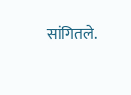सांगितले.